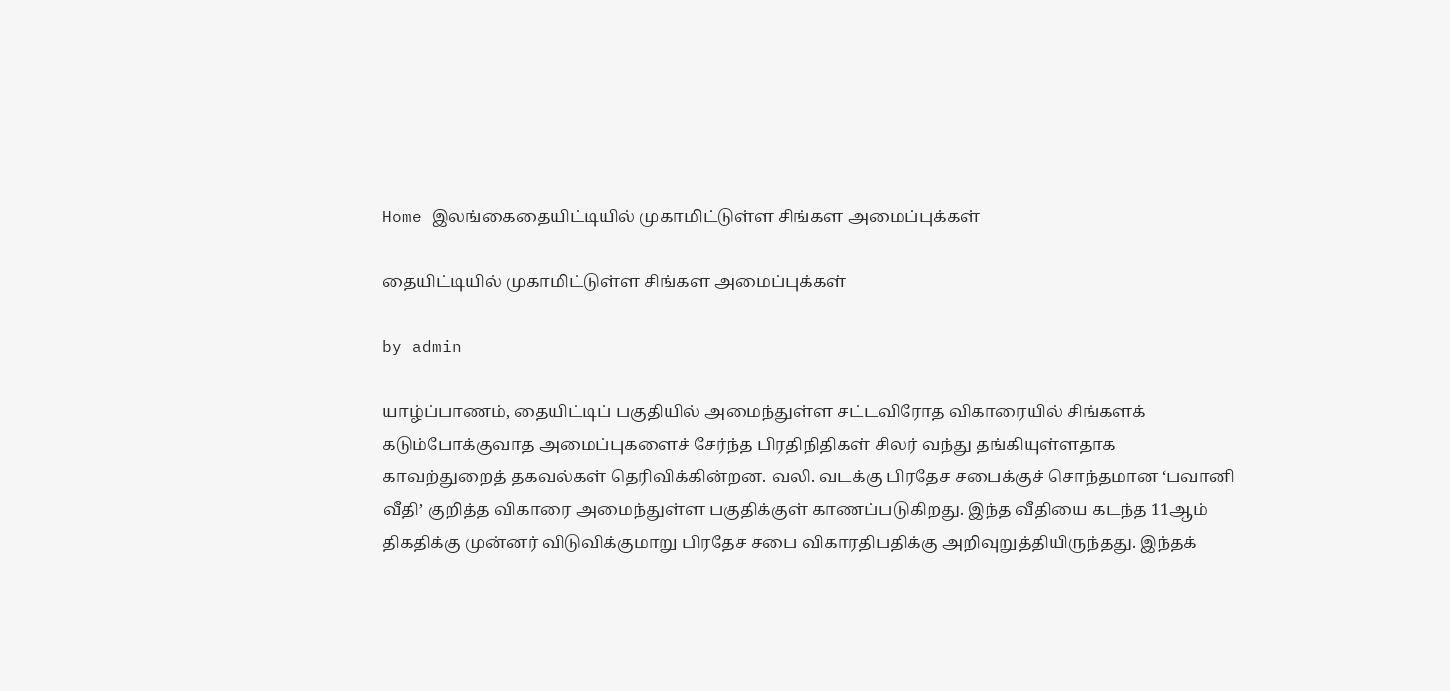Home இலங்கைதையிட்டியில் முகாமிட்டுள்ள சிங்கள அமைப்புக்கள்

தையிட்டியில் முகாமிட்டுள்ள சிங்கள அமைப்புக்கள்

by admin

யாழ்ப்பாணம், தையிட்டிப் பகுதியில் அமைந்துள்ள சட்டவிரோத விகாரையில் சிங்களக் கடும்போக்குவாத அமைப்புகளைச் சேர்ந்த பிரதிநிதிகள் சிலர் வந்து தங்கியுள்ளதாக காவற்துறைத் தகவல்கள் தெரிவிக்கின்றன. வலி. வடக்கு பிரதேச சபைக்குச் சொந்தமான ‘பவானி வீதி’ குறித்த விகாரை அமைந்துள்ள பகுதிக்குள் காணப்படுகிறது. இந்த வீதியை கடந்த 11ஆம் திகதிக்கு முன்னர் விடுவிக்குமாறு பிரதேச சபை விகாரதிபதிக்கு அறிவுறுத்தியிருந்தது. இந்தக்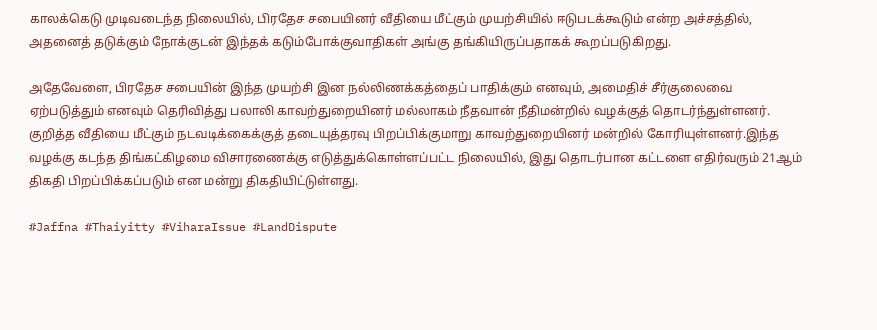காலக்கெடு முடிவடைந்த நிலையில், பிரதேச சபையினர் வீதியை மீட்கும் முயற்சியில் ஈடுபடக்கூடும் என்ற அச்சத்தில், அதனைத் தடுக்கும் நோக்குடன் இந்தக் கடும்போக்குவாதிகள் அங்கு தங்கியிருப்பதாகக் கூறப்படுகிறது.

அதேவேளை, பிரதேச சபையின் இந்த முயற்சி இன நல்லிணக்கத்தைப் பாதிக்கும் எனவும், அமைதிச் சீர்குலைவை ஏற்படுத்தும் எனவும் தெரிவித்து பலாலி காவற்துறையினர் மல்லாகம் நீதவான் நீதிமன்றில் வழக்குத் தொடர்ந்துள்ளனர். குறித்த வீதியை மீட்கும் நடவடிக்கைக்குத் தடையுத்தரவு பிறப்பிக்குமாறு காவற்துறையினர் மன்றில் கோரியுள்ளனர்.இந்த வழக்கு கடந்த திங்கட்கிழமை விசாரணைக்கு எடுத்துக்கொள்ளப்பட்ட நிலையில், இது தொடர்பான கட்டளை எதிர்வரும் 21ஆம் திகதி பிறப்பிக்கப்படும் என மன்று திகதியிட்டுள்ளது.

#Jaffna #Thaiyitty #ViharaIssue #LandDispute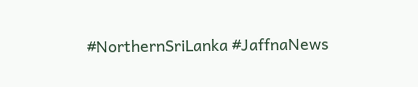#NorthernSriLanka #JaffnaNews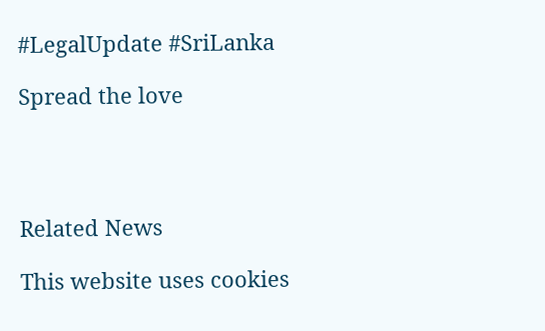#LegalUpdate #SriLanka

Spread the love




Related News

This website uses cookies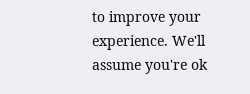to improve your experience. We'll assume you're ok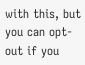with this, but you can opt-out if you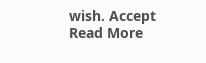wish. Accept Read More